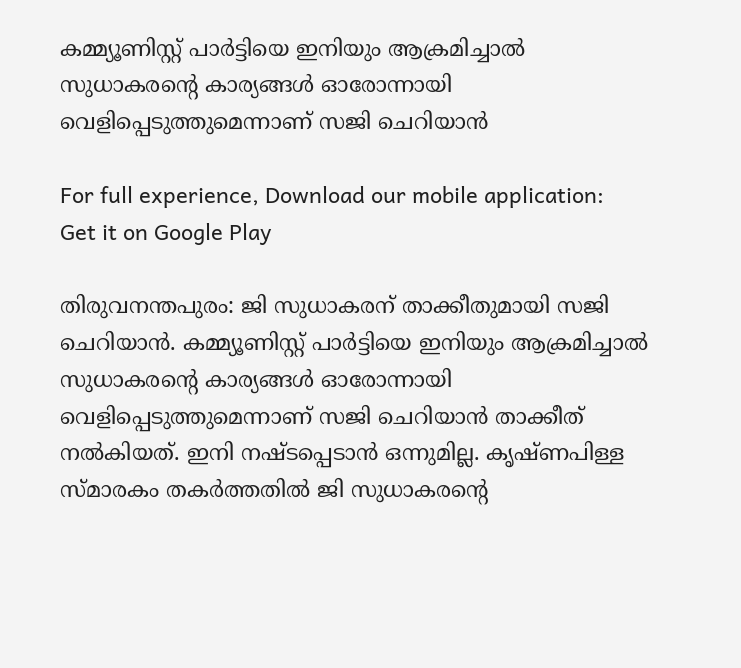കമ്മ്യൂണിസ്റ്റ് പാർട്ടിയെ ഇനിയും ആക്രമിച്ചാൽ സുധാകരന്റെ കാര്യങ്ങൾ ഓരോന്നായി വെളിപ്പെടുത്തുമെന്നാണ് സജി ചെറിയാൻ

For full experience, Download our mobile application:
Get it on Google Play

തിരുവനന്തപുരം: ജി സുധാകരന് താക്കീതുമായി സജി ചെറിയാൻ. കമ്മ്യൂണിസ്റ്റ് പാർട്ടിയെ ഇനിയും ആക്രമിച്ചാൽ സുധാകരന്റെ കാര്യങ്ങൾ ഓരോന്നായി വെളിപ്പെടുത്തുമെന്നാണ് സജി ചെറിയാൻ താക്കീത് നൽകിയത്. ഇനി നഷ്ടപ്പെടാൻ ഒന്നുമില്ല. കൃഷ്ണപിള്ള സ്മാരകം തകർത്തതിൽ ജി സുധാകരന്റെ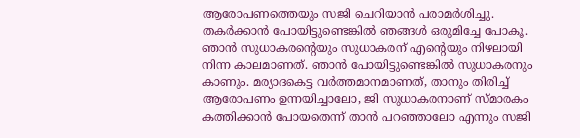ആരോപണത്തെയും സജി ചെറിയാൻ പരാമർശിച്ചു. തകർക്കാൻ പോയിട്ടുണ്ടെങ്കിൽ ഞങ്ങൾ ഒരുമിച്ചേ പോകൂ. ഞാൻ സുധാകരന്റെയും സുധാകരന് എന്റെയും നിഴലായി നിന്ന കാലമാണത്. ഞാൻ പോയിട്ടുണ്ടെങ്കിൽ സുധാകരനും കാണും. മര്യാദകെട്ട വർത്തമാനമാണത്, താനും തിരിച്ച് ആരോപണം ഉന്നയിച്ചാലോ, ജി സുധാകരനാണ് സ്മാരകം കത്തിക്കാൻ പോയതെന്ന് താൻ പറഞ്ഞാലോ എന്നും സജി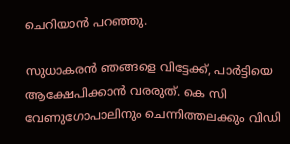ചെറിയാൻ പറഞ്ഞു.

സുധാകരൻ ഞങ്ങളെ വിട്ടേക്ക്, പാർട്ടിയെ ആക്ഷേപിക്കാൻ വരരുത്. കെ സി വേണുഗോപാലിനും ചെന്നിത്തലക്കും വിഡി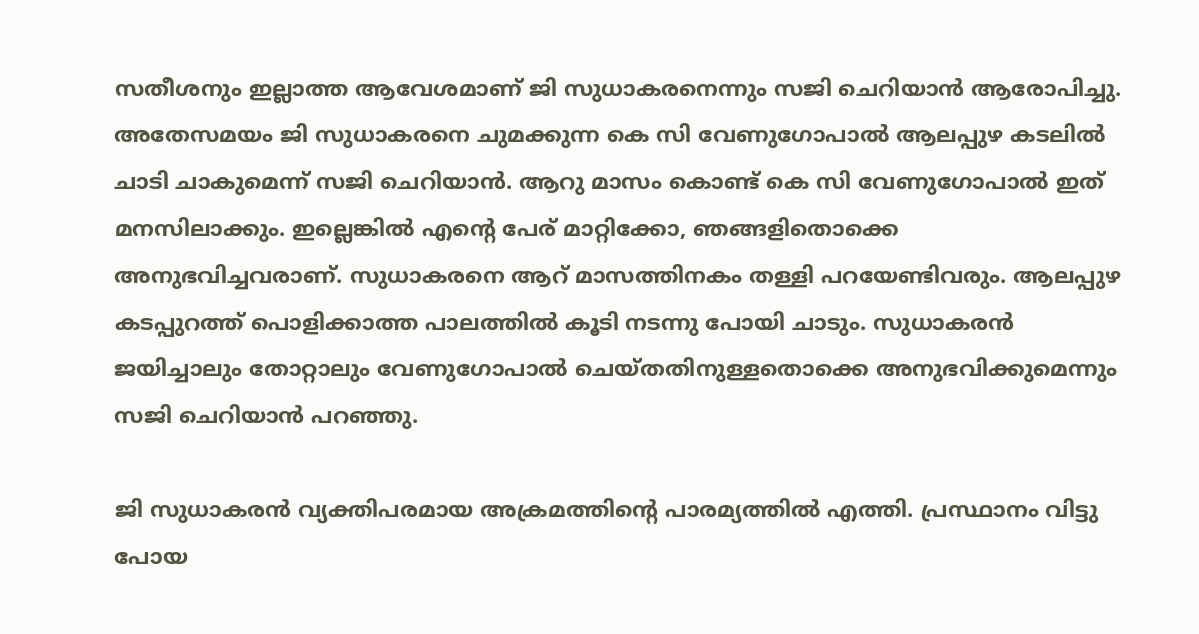സതീശനും ഇല്ലാത്ത ആവേശമാണ് ജി സുധാകരനെന്നും സജി ചെറിയാൻ ആരോപിച്ചു. അതേസമയം ജി സുധാകരനെ ചുമക്കുന്ന കെ സി വേണുഗോപാൽ ആലപ്പുഴ കടലിൽ ചാടി ചാകുമെന്ന് സജി ചെറിയാൻ. ആറു മാസം കൊണ്ട് കെ സി വേണുഗോപാൽ ഇത് മനസിലാക്കും. ഇല്ലെങ്കിൽ എന്റെ പേര് മാറ്റിക്കോ, ഞങ്ങളിതൊക്കെ അനുഭവിച്ചവരാണ്. സുധാകരനെ ആറ് മാസത്തിനകം തള്ളി പറയേണ്ടിവരും. ആലപ്പുഴ കടപ്പുറത്ത് പൊളിക്കാത്ത പാലത്തിൽ കൂടി നടന്നു പോയി ചാടും. സുധാകരൻ ജയിച്ചാലും തോറ്റാലും വേണുഗോപാൽ ചെയ്തതിനുള്ളതൊക്കെ അനുഭവിക്കുമെന്നും സജി ചെറിയാൻ പറഞ്ഞു.

ജി സുധാകരൻ വ്യക്തിപരമായ അക്രമത്തിന്റെ പാരമ്യത്തിൽ എത്തി. പ്രസ്ഥാനം വിട്ടു പോയ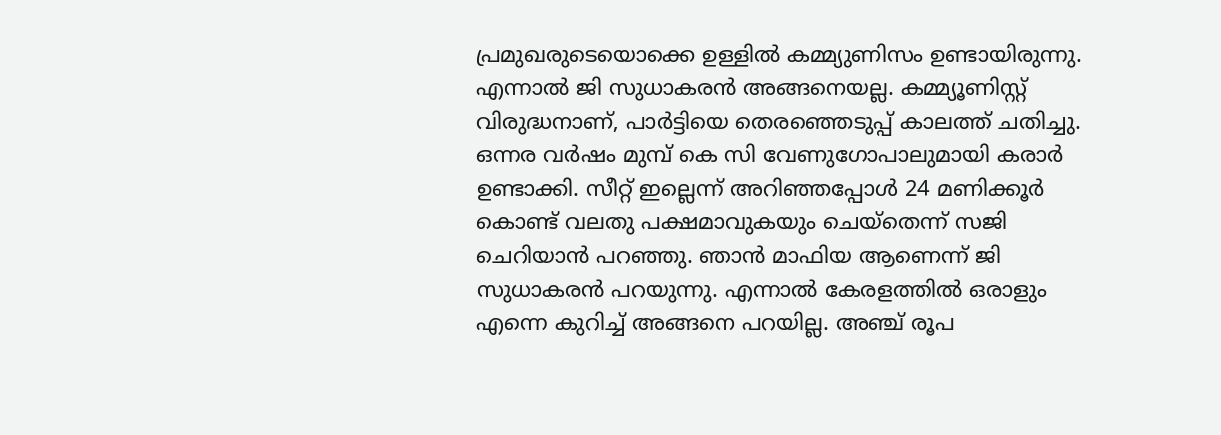പ്രമുഖരുടെയൊക്കെ ഉള്ളിൽ കമ്മ്യുണിസം ഉണ്ടായിരുന്നു. എന്നാൽ ജി സുധാകരൻ അങ്ങനെയല്ല. കമ്മ്യൂണിസ്റ്റ് വിരുദ്ധനാണ്, പാർട്ടിയെ തെരഞ്ഞെടുപ്പ് കാലത്ത് ചതിച്ചു. ഒന്നര വർഷം മുമ്പ് കെ സി വേണുഗോപാലുമായി കരാർ ഉണ്ടാക്കി. സീറ്റ് ഇല്ലെന്ന് അറിഞ്ഞപ്പോൾ 24 മണിക്കൂർ കൊണ്ട് വലതു പക്ഷമാവുകയും ചെയ്‌തെന്ന് സജി ചെറിയാൻ പറഞ്ഞു. ഞാൻ മാഫിയ ആണെന്ന് ജി സുധാകരൻ പറയുന്നു. എന്നാൽ കേരളത്തിൽ ഒരാളും എന്നെ കുറിച്ച് അങ്ങനെ പറയില്ല. അഞ്ച് രൂപ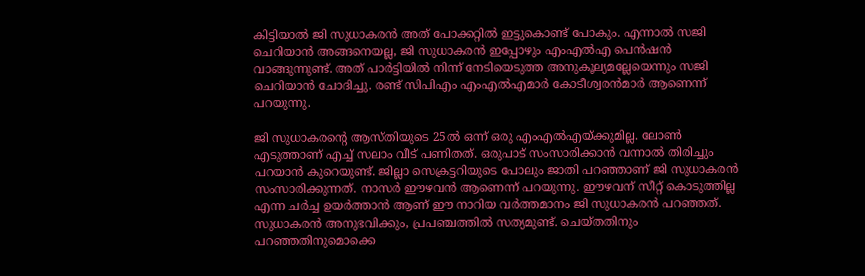കിട്ടിയാൽ ജി സുധാകരൻ അത് പോക്കറ്റിൽ ഇട്ടുകൊണ്ട് പോകും. എന്നാൽ സജി ചെറിയാൻ അങ്ങനെയല്ല, ജി സുധാകരൻ ഇപ്പോഴും എംഎൽഎ പെൻഷൻ വാങ്ങുന്നുണ്ട്. അത് പാർട്ടിയിൽ നിന്ന് നേടിയെടുത്ത അനുകൂല്യമല്ലേയെന്നും സജി ചെറിയാൻ ചോദിച്ചു. രണ്ട് സിപിഎം എംഎൽഎമാർ കോടീശ്വരൻമാർ ആണെന്ന് പറയുന്നു.

ജി സുധാകരന്റെ ആസ്തിയുടെ 25ൽ ഒന്ന് ഒരു എംഎൽഎയ്ക്കുമില്ല. ലോൺ എടുത്താണ് എച്ച് സലാം വീട് പണിതത്. ഒരുപാട് സംസാരിക്കാൻ വന്നാൽ തിരിച്ചും പറയാൻ കുറെയുണ്ട്. ജില്ലാ സെക്രട്ടറിയുടെ പോലും ജാതി പറഞ്ഞാണ് ജി സുധാകരൻ സംസാരിക്കുന്നത്. നാസർ ഈഴവൻ ആണെന്ന് പറയുന്നു. ഈഴവന് സീറ്റ് കൊടുത്തില്ല എന്ന ചർച്ച ഉയർത്താൻ ആണ് ഈ നാറിയ വർത്തമാനം ജി സുധാകരൻ പറഞ്ഞത്. സുധാകരൻ അനുഭവിക്കും, പ്രപഞ്ചത്തിൽ സത്യമുണ്ട്. ചെയ്തതിനും പറഞ്ഞതിനുമൊക്കെ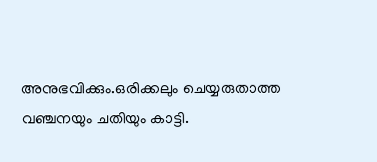അനുഭവിക്കും.ഒരിക്കലും ചെയ്യരുതാത്ത വഞ്ചനയും ചതിയും കാട്ടി.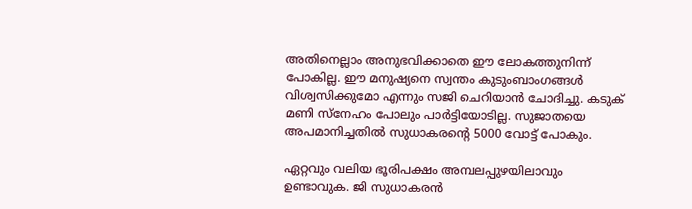അതിനെല്ലാം അനുഭവിക്കാതെ ഈ ലോകത്തുനിന്ന് പോകില്ല. ഈ മനുഷ്യനെ സ്വന്തം കുടുംബാംഗങ്ങൾ വിശ്വസിക്കുമോ എന്നും സജി ചെറിയാൻ ചോദിച്ചു. കടുക് മണി സ്നേഹം പോലും പാർട്ടിയോടില്ല. സുജാതയെ അപമാനിച്ചതിൽ സുധാകരന്റെ 5000 വോട്ട് പോകും.

ഏറ്റവും വലിയ ഭൂരിപക്ഷം അമ്പലപ്പുഴയിലാവും ഉണ്ടാവുക. ജി സുധാകരൻ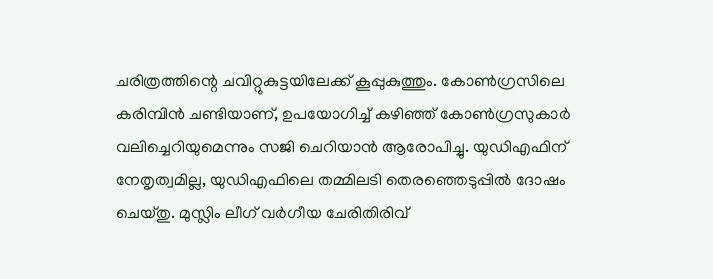ചരിത്രത്തിന്റെ ചവിറ്റുകുട്ടയിലേക്ക് കൂപ്പുകുത്തും. കോൺഗ്രസിലെ കരിമ്പിൻ ചണ്ടിയാണ്, ഉപയോഗിച്ച് കഴിഞ്ഞ് കോൺഗ്രസുകാർ വലിച്ചെറിയുമെന്നും സജി ചെറിയാൻ ആരോപിച്ചു. യുഡിഎഫിന് നേതൃത്വമില്ല, യുഡിഎഫിലെ തമ്മിലടി തെരഞ്ഞെടുപ്പിൽ ദോഷം ചെയ്തു. മുസ്ലിം ലീഗ് വർഗീയ ചേരിതിരിവ്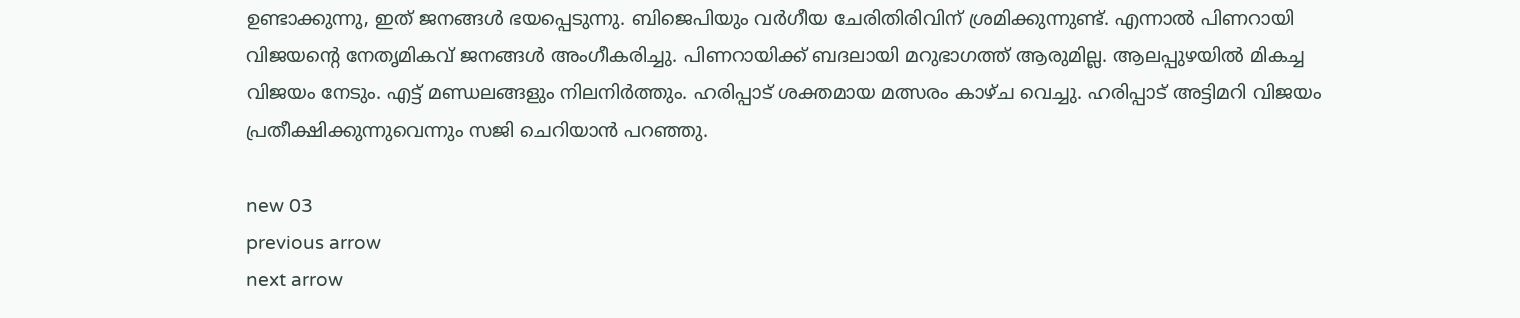ഉണ്ടാക്കുന്നു, ഇത് ജനങ്ങൾ ഭയപ്പെടുന്നു. ബിജെപിയും വർഗീയ ചേരിതിരിവിന് ശ്രമിക്കുന്നുണ്ട്. എന്നാൽ പിണറായി വിജയന്റെ നേതൃമികവ് ജനങ്ങൾ അംഗീകരിച്ചു. പിണറായിക്ക് ബദലായി മറുഭാഗത്ത് ആരുമില്ല. ആലപ്പുഴയിൽ മികച്ച വിജയം നേടും. എട്ട് മണ്ഡലങ്ങളും നിലനിർത്തും. ഹരിപ്പാട് ശക്തമായ മത്സരം കാഴ്ച വെച്ചു. ഹരിപ്പാട് അട്ടിമറി വിജയം പ്രതീക്ഷിക്കുന്നുവെന്നും സജി ചെറിയാൻ പറഞ്ഞു.

new 03
previous arrow
next arrow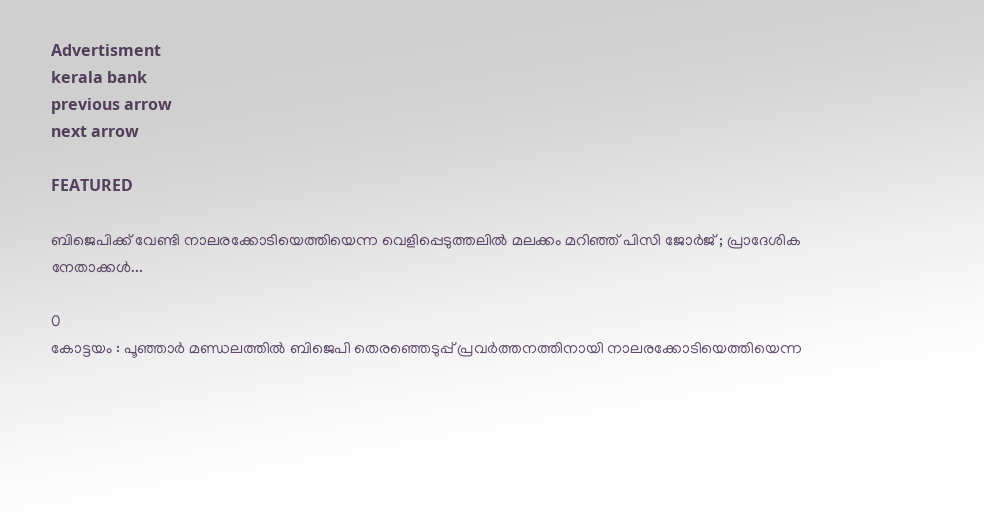Advertisment
kerala bank
previous arrow
next arrow

FEATURED

ബിജെപിക്ക് വേണ്ടി നാലരക്കോടിയെത്തിയെന്ന വെളിപ്പെടുത്തലിൽ മലക്കം മറിഞ്ഞ് പിസി ജോർജ് ; പ്രാദേശിക നേതാക്കൾ...

0
കോട്ടയം : പൂഞ്ഞാർ മണ്ഡലത്തിൽ ബിജെപി തെരഞ്ഞെടുപ്പ് പ്രവർത്തനത്തിനായി നാലരക്കോടിയെത്തിയെന്ന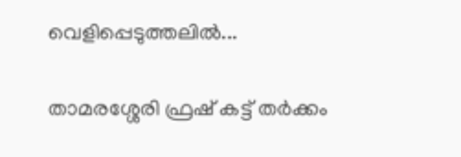വെളിപ്പെടുത്തലിൽ...

താമരശ്ശേരി ഫ്രഷ് കട്ട് തർക്കം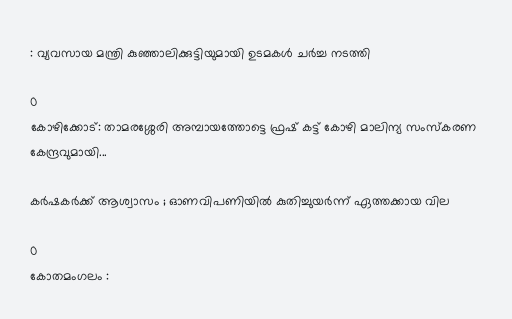: വ്യവസായ മന്ത്രി കുഞ്ഞാലിക്കുട്ടിയുമായി ഉടമകൾ ചർച്ച നടത്തി

0
കോഴിക്കോട്: താമരശ്ശേരി അമ്പായത്തോട്ടെ ഫ്രഷ് കട്ട് കോഴി മാലിന്യ സംസ്കരണ കേന്ദ്രവുമായി...

കർഷകർക്ക് ആശ്വാസം ; ഓണവിപണിയിൽ കുതിച്ചുയർന്ന് ഏത്തക്കായ വില

0
കോതമംഗലം :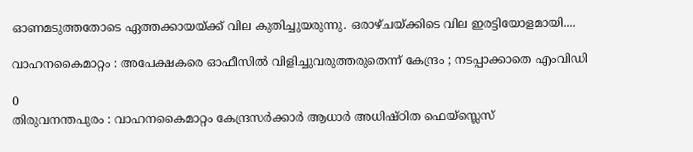ഓണമടുത്തതോടെ ഏത്തക്കായയ്ക്ക് വില കുതിച്ചുയരുന്നു. ഒരാഴ്ചയ്ക്കിടെ വില ഇരട്ടിയോളമായി....

വാഹനകൈമാറ്റം : അപേക്ഷകരെ ഓഫീസിൽ വിളിച്ചുവരുത്തരുതെന്ന് കേന്ദ്രം ; നടപ്പാക്കാതെ എംവിഡി

0
തിരുവനന്തപുരം : വാഹനകൈമാറ്റം കേന്ദ്രസർക്കാർ ആധാർ അധിഷ്ഠിത ഫെയ്‌സ്ലെസ്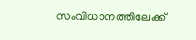സംവിധാനത്തിലേക്ക്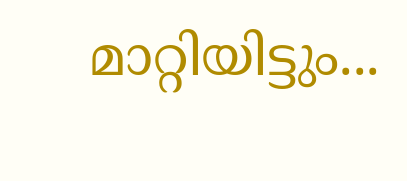മാറ്റിയിട്ടും...